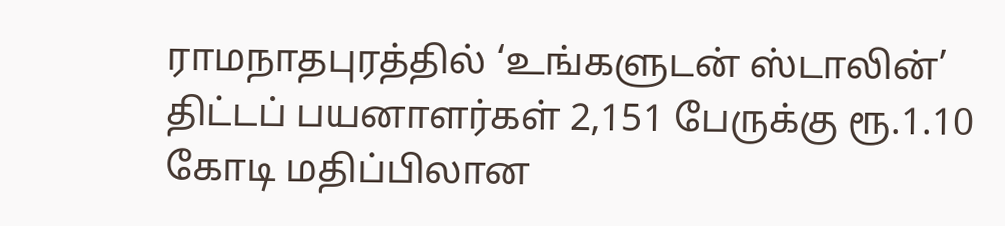ராமநாதபுரத்தில் ‘உங்களுடன் ஸ்டாலின்’ திட்டப் பயனாளர்கள் 2,151 பேருக்கு ரூ.1.10 கோடி மதிப்பிலான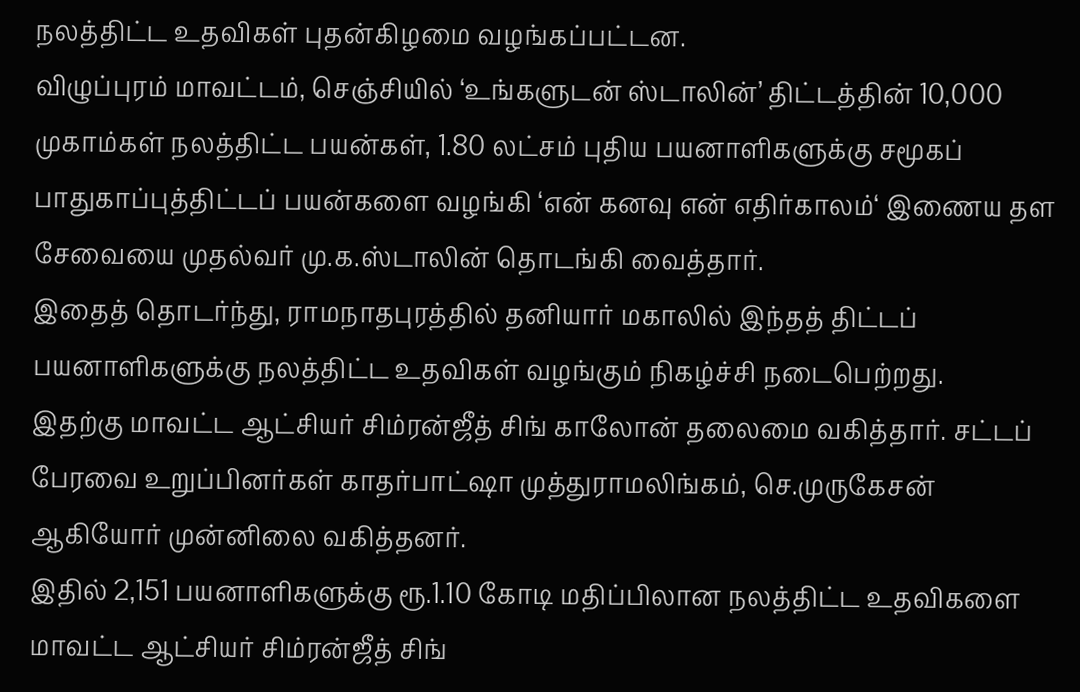நலத்திட்ட உதவிகள் புதன்கிழமை வழங்கப்பட்டன.
விழுப்புரம் மாவட்டம், செஞ்சியில் ‘உங்களுடன் ஸ்டாலின்’ திட்டத்தின் 10,000 முகாம்கள் நலத்திட்ட பயன்கள், 1.80 லட்சம் புதிய பயனாளிகளுக்கு சமூகப் பாதுகாப்புத்திட்டப் பயன்களை வழங்கி ‘என் கனவு என் எதிர்காலம்‘ இணைய தள சேவையை முதல்வர் மு.க.ஸ்டாலின் தொடங்கி வைத்தார்.
இதைத் தொடர்ந்து, ராமநாதபுரத்தில் தனியார் மகாலில் இந்தத் திட்டப் பயனாளிகளுக்கு நலத்திட்ட உதவிகள் வழங்கும் நிகழ்ச்சி நடைபெற்றது.
இதற்கு மாவட்ட ஆட்சியர் சிம்ரன்ஜீத் சிங் காலோன் தலைமை வகித்தார். சட்டப் பேரவை உறுப்பினர்கள் காதர்பாட்ஷா முத்துராமலிங்கம், செ.முருகேசன் ஆகியோர் முன்னிலை வகித்தனர்.
இதில் 2,151 பயனாளிகளுக்கு ரூ.1.10 கோடி மதிப்பிலான நலத்திட்ட உதவிகளை மாவட்ட ஆட்சியர் சிம்ரன்ஜீத் சிங்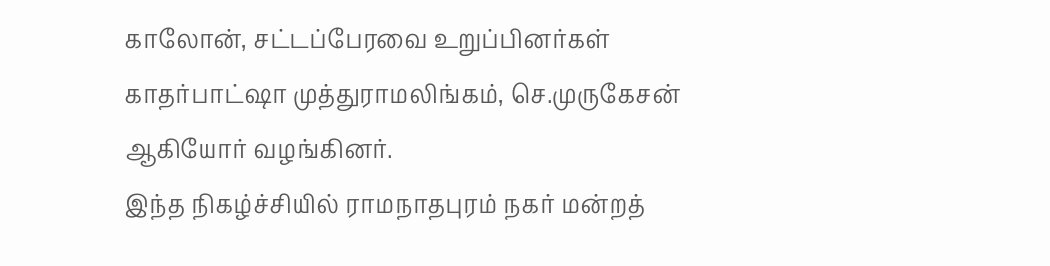காலோன், சட்டப்பேரவை உறுப்பினர்கள் காதர்பாட்ஷா முத்துராமலிங்கம், செ.முருகேசன் ஆகியோர் வழங்கினர்.
இந்த நிகழ்ச்சியில் ராமநாதபுரம் நகர் மன்றத்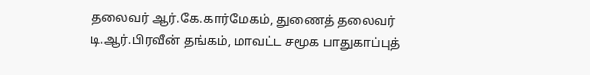தலைவர் ஆர்.கே.கார்மேகம், துணைத் தலைவர் டி.ஆர்.பிரவீன் தங்கம், மாவட்ட சமூக பாதுகாப்புத்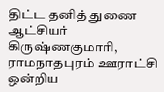திட்ட தனித் துணை ஆட்சியர்
கிருஷ்ணகுமாரி, ராமநாதபுரம் ஊராட்சி ஒன்றிய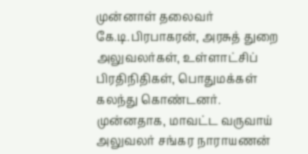முன்னாள் தலைவர் கே.டி.பிரபாகரன், அரசுத் துறை அலுவலர்கள், உள்ளாட்சிப் பிரதிநிதிகள், பொதுமக்கள் கலந்து கொண்டனர். முன்னதாக, மாவட்ட வருவாய் அலுவலர் சங்கர நாராயணன்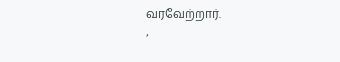வரவேற்றார்.
‘